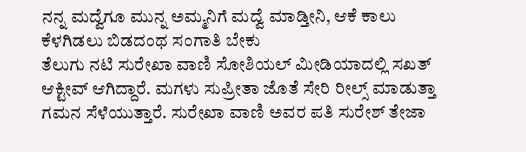ನನ್ನ ಮದ್ವೆಗೂ ಮುನ್ನ ಅಮ್ಮನಿಗೆ ಮದ್ವೆ ಮಾಡ್ತೀನಿ, ಆಕೆ ಕಾಲು ಕೆಳಗಿಡಲು ಬಿಡದಂಥ ಸಂಗಾತಿ ಬೇಕು
ತೆಲುಗು ನಟಿ ಸುರೇಖಾ ವಾಣಿ ಸೋಶಿಯಲ್ ಮೀಡಿಯಾದಲ್ಲಿ ಸಖತ್ ಆಕ್ಟೀವ್ ಆಗಿದ್ದಾರೆ. ಮಗಳು ಸುಪ್ರೀತಾ ಜೊತೆ ಸೇರಿ ರೀಲ್ಸ್ ಮಾಡುತ್ತಾ ಗಮನ ಸೆಳೆಯುತ್ತಾರೆ. ಸುರೇಖಾ ವಾಣಿ ಅವರ ಪತಿ ಸುರೇಶ್ ತೇಜಾ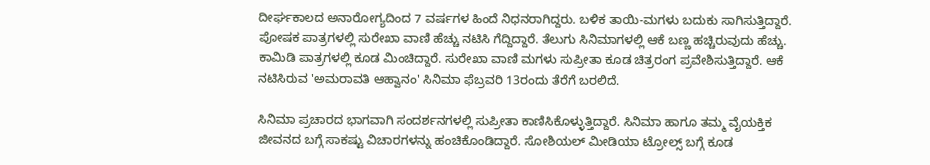ದೀರ್ಘಕಾಲದ ಅನಾರೋಗ್ಯದಿಂದ 7 ವರ್ಷಗಳ ಹಿಂದೆ ನಿಧನರಾಗಿದ್ದರು. ಬಳಿಕ ತಾಯಿ-ಮಗಳು ಬದುಕು ಸಾಗಿಸುತ್ತಿದ್ದಾರೆ.
ಪೋಷಕ ಪಾತ್ರಗಳಲ್ಲಿ ಸುರೇಖಾ ವಾಣಿ ಹೆಚ್ಚು ನಟಿಸಿ ಗೆದ್ದಿದ್ದಾರೆ. ತೆಲುಗು ಸಿನಿಮಾಗಳಲ್ಲಿ ಆಕೆ ಬಣ್ಣ ಹಚ್ಚಿರುವುದು ಹೆಚ್ಚು. ಕಾಮಿಡಿ ಪಾತ್ರಗಳಲ್ಲಿ ಕೂಡ ಮಿಂಚಿದ್ದಾರೆ. ಸುರೇಖಾ ವಾಣಿ ಮಗಳು ಸುಪ್ರೀತಾ ಕೂಡ ಚಿತ್ರರಂಗ ಪ್ರವೇಶಿಸುತ್ತಿದ್ದಾರೆ. ಆಕೆ ನಟಿಸಿರುವ 'ಅಮರಾವತಿ ಆಹ್ವಾನಂ' ಸಿನಿಮಾ ಫೆಬ್ರವರಿ 13ರಂದು ತೆರೆಗೆ ಬರಲಿದೆ.

ಸಿನಿಮಾ ಪ್ರಚಾರದ ಭಾಗವಾಗಿ ಸಂದರ್ಶನಗಳಲ್ಲಿ ಸುಪ್ರೀತಾ ಕಾಣಿಸಿಕೊಳ್ಳುತ್ತಿದ್ದಾರೆ. ಸಿನಿಮಾ ಹಾಗೂ ತಮ್ಮ ವೈಯಕ್ತಿಕ ಜೀವನದ ಬಗ್ಗೆ ಸಾಕಷ್ಟು ವಿಚಾರಗಳನ್ನು ಹಂಚಿಕೊಂಡಿದ್ದಾರೆ. ಸೋಶಿಯಲ್ ಮೀಡಿಯಾ ಟ್ರೋಲ್ಸ್ ಬಗ್ಗೆ ಕೂಡ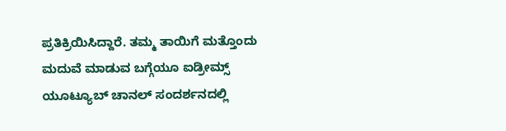ಪ್ರತಿಕ್ರಿಯಿಸಿದ್ದಾರೆ. ತಮ್ಮ ತಾಯಿಗೆ ಮತ್ತೊಂದು ಮದುವೆ ಮಾಡುವ ಬಗ್ಗೆಯೂ ಐಡ್ರೀಮ್ಸ್ ಯೂಟ್ಯೂಬ್ ಚಾನಲ್ ಸಂದರ್ಶನದಲ್ಲಿ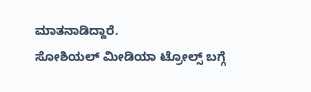ಮಾತನಾಡಿದ್ದಾರೆ.
ಸೋಶಿಯಲ್ ಮೀಡಿಯಾ ಟ್ರೋಲ್ಸ್ ಬಗ್ಗೆ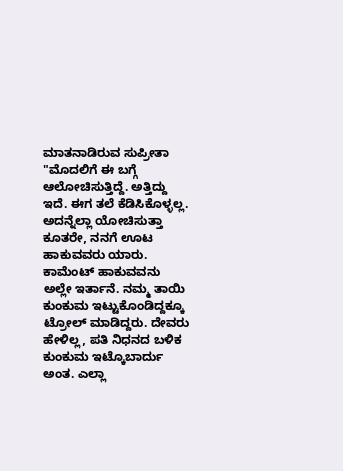ಮಾತನಾಡಿರುವ ಸುಪ್ರೀತಾ "ಮೊದಲಿಗೆ ಈ ಬಗ್ಗೆ ಆಲೋಚಿಸುತ್ತಿದ್ದೆ. ಅತ್ತಿದ್ದು ಇದೆ. ಈಗ ತಲೆ ಕೆಡಿಸಿಕೊಳ್ಳಲ್ಲ. ಅದನ್ನೆಲ್ಲಾ ಯೋಚಿಸುತ್ತಾ ಕೂತರೇ, ನನಗೆ ಊಟ ಹಾಕುವವರು ಯಾರು. ಕಾಮೆಂಟ್ ಹಾಕುವವನು ಅಲ್ಲೇ ಇರ್ತಾನೆ. ನಮ್ಮ ತಾಯಿ ಕುಂಕುಮ ಇಟ್ಟುಕೊಂಡಿದ್ದಕ್ಕೂ ಟ್ರೋಲ್ ಮಾಡಿದ್ದರು. ದೇವರು ಹೇಳಿಲ್ಲ, ಪತಿ ನಿಧನದ ಬಳಿಕ ಕುಂಕುಮ ಇಟ್ಕೊಬಾರ್ದು ಅಂತ. ಎಲ್ಲಾ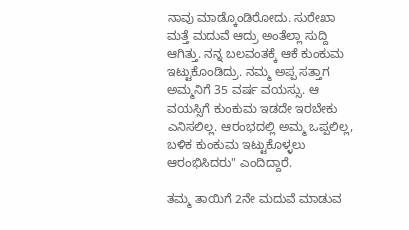ನಾವು ಮಾಡ್ಕೊಂಡಿರೋದು. ಸುರೇಖಾ ಮತ್ತೆ ಮದುವೆ ಆದ್ರು ಅಂತೆಲ್ಲಾ ಸುದ್ದಿ ಆಗಿತ್ತು. ನನ್ನ ಬಲವಂತಕ್ಕೆ ಆಕೆ ಕುಂಕುಮ ಇಟ್ಟುಕೊಂಡಿದ್ರು. ನಮ್ಮ ಅಪ್ಪ ಸತ್ತಾಗ ಅಮ್ಮನಿಗೆ 35 ವರ್ಷ ವಯಸ್ಸು. ಆ ವಯಸ್ಸಿಗೆ ಕುಂಕುಮ ಇಡದೇ ಇರಬೇಕು ಎನಿಸಲಿಲ್ಲ. ಆರಂಭದಲ್ಲಿ ಅಮ್ಮ ಒಪ್ಪಲಿಲ್ಲ, ಬಳಿಕ ಕುಂಕುಮ ಇಟ್ಟುಕೊಳ್ಳಲು ಆರಂಭಿಸಿದರು" ಎಂದಿದ್ದಾರೆ.

ತಮ್ಮ ತಾಯಿಗೆ 2ನೇ ಮದುವೆ ಮಾಡುವ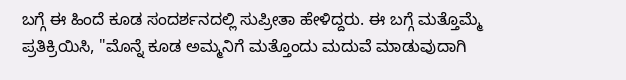ಬಗ್ಗೆ ಈ ಹಿಂದೆ ಕೂಡ ಸಂದರ್ಶನದಲ್ಲಿ ಸುಪ್ರೀತಾ ಹೇಳಿದ್ದರು. ಈ ಬಗ್ಗೆ ಮತ್ತೊಮ್ಮೆ ಪ್ರತಿಕ್ರಿಯಿಸಿ, "ಮೊನ್ನೆ ಕೂಡ ಅಮ್ಮನಿಗೆ ಮತ್ತೊಂದು ಮದುವೆ ಮಾಡುವುದಾಗಿ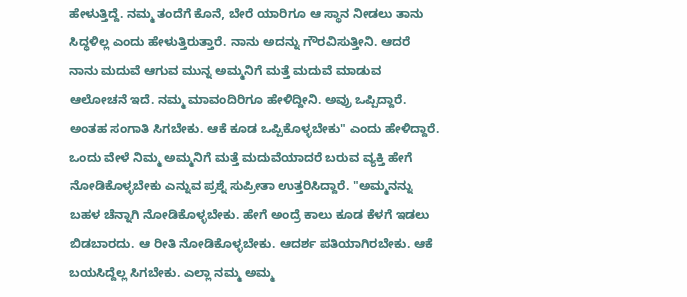ಹೇಳುತ್ತಿದ್ದೆ. ನಮ್ಮ ತಂದೆಗೆ ಕೊನೆ, ಬೇರೆ ಯಾರಿಗೂ ಆ ಸ್ಥಾನ ನೀಡಲು ತಾನು ಸಿದ್ಧಳಿಲ್ಲ ಎಂದು ಹೇಳುತ್ತಿರುತ್ತಾರೆ. ನಾನು ಅದನ್ನು ಗೌರವಿಸುತ್ತೀನಿ. ಆದರೆ ನಾನು ಮದುವೆ ಆಗುವ ಮುನ್ನ ಅಮ್ಮನಿಗೆ ಮತ್ತೆ ಮದುವೆ ಮಾಡುವ ಆಲೋಚನೆ ಇದೆ. ನಮ್ಮ ಮಾವಂದಿರಿಗೂ ಹೇಳಿದ್ದೀನಿ. ಅವ್ರು ಒಪ್ಪಿದ್ದಾರೆ. ಅಂತಹ ಸಂಗಾತಿ ಸಿಗಬೇಕು. ಆಕೆ ಕೂಡ ಒಪ್ಪಿಕೊಳ್ಳಬೇಕು" ಎಂದು ಹೇಳಿದ್ದಾರೆ.
ಒಂದು ವೇಳೆ ನಿಮ್ಮ ಅಮ್ಮನಿಗೆ ಮತ್ತೆ ಮದುವೆಯಾದರೆ ಬರುವ ವ್ಯಕ್ತಿ ಹೇಗೆ ನೋಡಿಕೊಳ್ಳಬೇಕು ಎನ್ನುವ ಪ್ರಶ್ನೆ ಸುಪ್ರೀತಾ ಉತ್ತರಿಸಿದ್ದಾರೆ. "ಅಮ್ಮನನ್ನು ಬಹಳ ಚೆನ್ನಾಗಿ ನೋಡಿಕೊಳ್ಳಬೇಕು. ಹೇಗೆ ಅಂದ್ರೆ ಕಾಲು ಕೂಡ ಕೆಳಗೆ ಇಡಲು ಬಿಡಬಾರದು. ಆ ರೀತಿ ನೋಡಿಕೊಳ್ಳಬೇಕು. ಆದರ್ಶ ಪತಿಯಾಗಿರಬೇಕು. ಆಕೆ ಬಯಸಿದ್ದೆಲ್ಲ ಸಿಗಬೇಕು. ಎಲ್ಲಾ ನಮ್ಮ ಅಮ್ಮ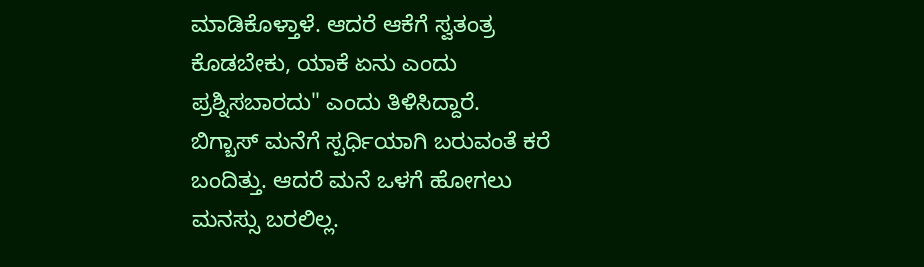ಮಾಡಿಕೊಳ್ತಾಳೆ. ಆದರೆ ಆಕೆಗೆ ಸ್ವತಂತ್ರ ಕೊಡಬೇಕು, ಯಾಕೆ ಏನು ಎಂದು ಪ್ರಶ್ನಿಸಬಾರದು" ಎಂದು ತಿಳಿಸಿದ್ದಾರೆ.
ಬಿಗ್ಬಾಸ್ ಮನೆಗೆ ಸ್ಪರ್ಧಿಯಾಗಿ ಬರುವಂತೆ ಕರೆ ಬಂದಿತ್ತು. ಆದರೆ ಮನೆ ಒಳಗೆ ಹೋಗಲು ಮನಸ್ಸು ಬರಲಿಲ್ಲ.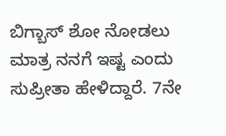ಬಿಗ್ಬಾಸ್ ಶೋ ನೋಡಲು ಮಾತ್ರ ನನಗೆ ಇಷ್ಟ ಎಂದು ಸುಪ್ರೀತಾ ಹೇಳಿದ್ದಾರೆ. 7ನೇ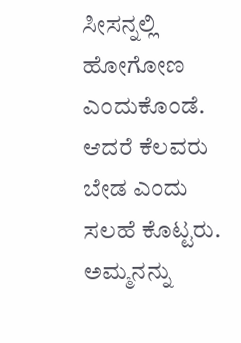ಸೀಸನ್ನಲ್ಲಿ ಹೋಗೋಣ ಎಂದುಕೊಂಡೆ. ಆದರೆ ಕೆಲವರು ಬೇಡ ಎಂದು ಸಲಹೆ ಕೊಟ್ಟರು. ಅಮ್ಮನನ್ನು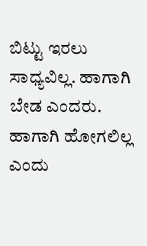ಬಿಟ್ಟು ಇರಲು ಸಾಧ್ಯವಿಲ್ಲ. ಹಾಗಾಗಿ ಬೇಡ ಎಂದರು. ಹಾಗಾಗಿ ಹೋಗಲಿಲ್ಲ ಎಂದು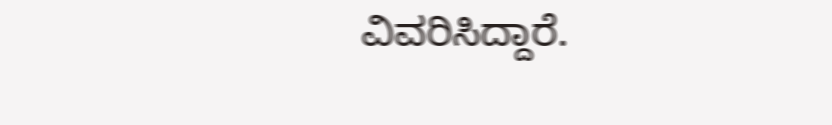ವಿವರಿಸಿದ್ದಾರೆ.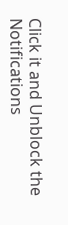Click it and Unblock the Notifications